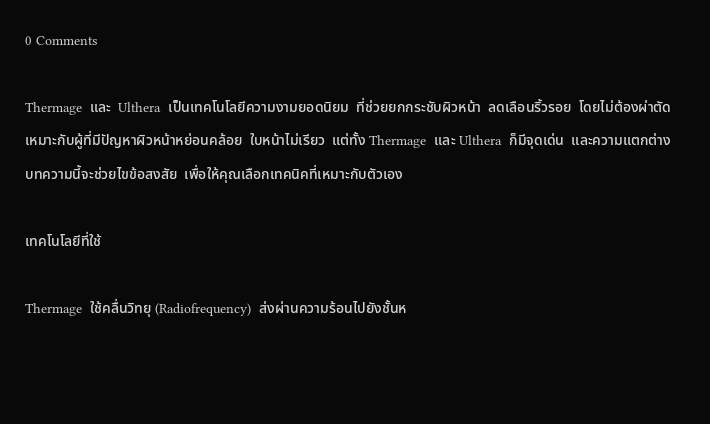0 Comments

Thermage  และ  Ulthera  เป็นเทคโนโลยีความงามยอดนิยม  ที่ช่วยยกกระชับผิวหน้า  ลดเลือนริ้วรอย  โดยไม่ต้องผ่าตัด  เหมาะกับผู้ที่มีปัญหาผิวหน้าหย่อนคล้อย  ใบหน้าไม่เรียว  แต่ทั้ง Thermage  และ Ulthera  ก็มีจุดเด่น  และความแตกต่าง  บทความนี้จะช่วยไขข้อสงสัย  เพื่อให้คุณเลือกเทคนิคที่เหมาะกับตัวเอง

เทคโนโลยีที่ใช้

Thermage  ใช้คลื่นวิทยุ (Radiofrequency)  ส่งผ่านความร้อนไปยังชั้นห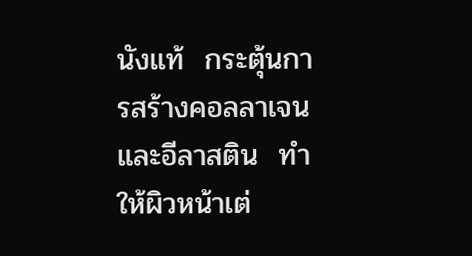นังแท้  กระตุ้นการสร้างคอลลาเจน  และอีลาสติน  ทำให้ผิวหน้าเต่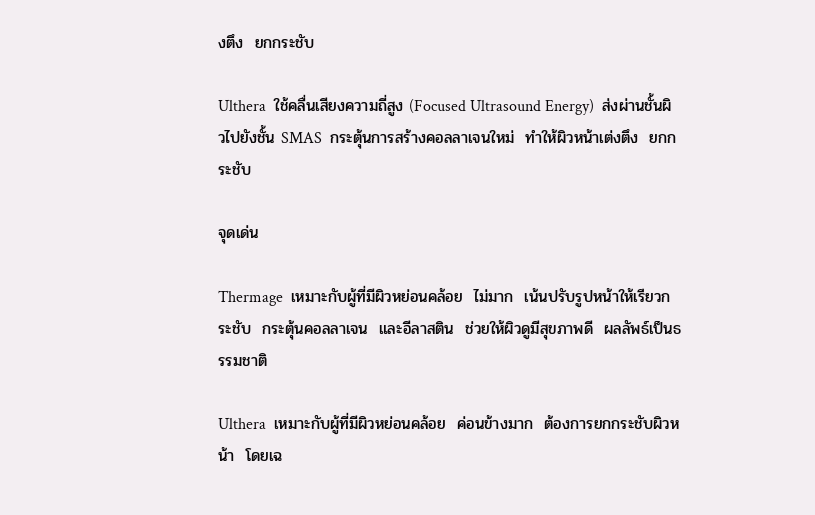งตึง  ยกกระชับ

Ulthera  ใช้คลื่นเสียงความถี่สูง (Focused Ultrasound Energy)  ส่งผ่านชั้นผิวไปยังชั้น SMAS  กระตุ้นการสร้างคอลลาเจนใหม่  ทำให้ผิวหน้าเต่งตึง  ยกกระชับ

จุดเด่น

Thermage  เหมาะกับผู้ที่มีผิวหย่อนคล้อย  ไม่มาก  เน้นปรับรูปหน้าให้เรียวกระชับ  กระตุ้นคอลลาเจน  และอีลาสติน  ช่วยให้ผิวดูมีสุขภาพดี  ผลลัพธ์เป็นธรรมชาติ

Ulthera  เหมาะกับผู้ที่มีผิวหย่อนคล้อย  ค่อนข้างมาก  ต้องการยกกระชับผิวหน้า  โดยเฉ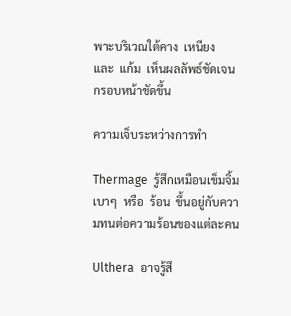พาะบริเวณใต้คาง  เหนียง  และ  แก้ม  เห็นผลลัพธ์ชัดเจน  กรอบหน้าชัดขึ้น

ความเจ็บระหว่างการทำ

Thermage  รู้สึกเหมือนเข็มจิ้มเบาๆ  หรือ  ร้อน  ขึ้นอยู่กับความทนต่อความร้อนของแต่ละคน

Ulthera  อาจรู้สึ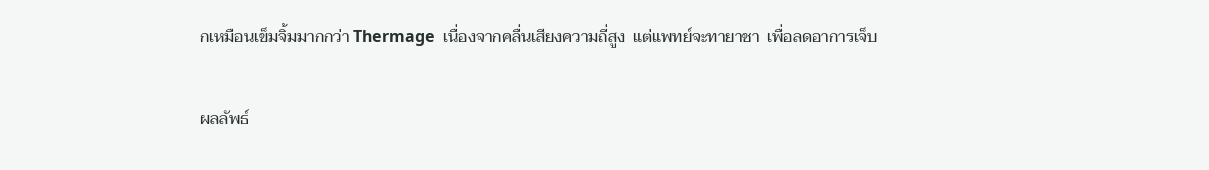กเหมือนเข็มจิ้มมากกว่า Thermage  เนื่องจากคลื่นเสียงความถี่สูง  แต่แพทย์จะทายาชา  เพื่อลดอาการเจ็บ

ผลลัพธ์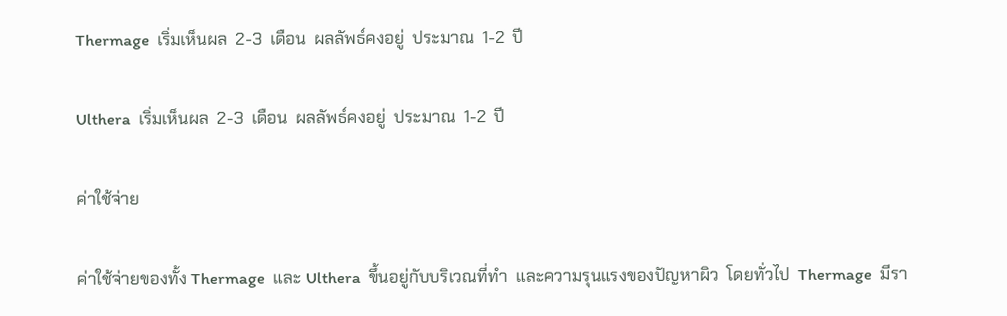Thermage  เริ่มเห็นผล  2-3  เดือน  ผลลัพธ์คงอยู่  ประมาณ  1-2  ปี

Ulthera  เริ่มเห็นผล  2-3  เดือน  ผลลัพธ์คงอยู่  ประมาณ  1-2  ปี

ค่าใช้จ่าย

ค่าใช้จ่ายของทั้ง Thermage  และ Ulthera  ขึ้นอยู่กับบริเวณที่ทำ  และความรุนแรงของปัญหาผิว  โดยทั่วไป  Thermage  มีรา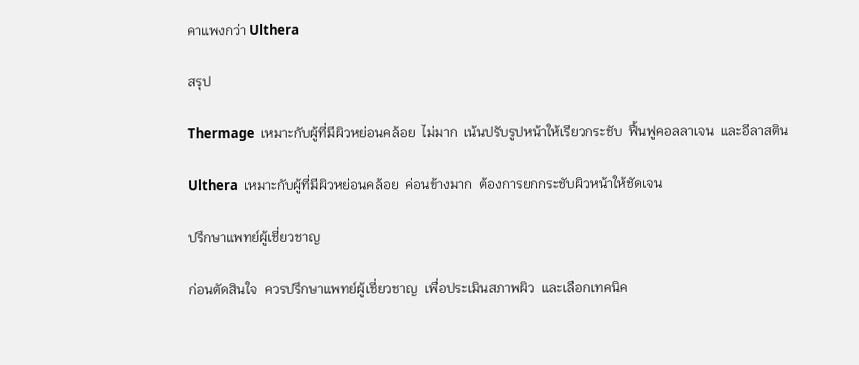คาแพงกว่า Ulthera

สรุป

Thermage  เหมาะกับผู้ที่มีผิวหย่อนคล้อย  ไม่มาก  เน้นปรับรูปหน้าให้เรียวกระชับ  ฟื้นฟูคอลลาเจน  และอีลาสติน

Ulthera  เหมาะกับผู้ที่มีผิวหย่อนคล้อย  ค่อนข้างมาก  ต้องการยกกระชับผิวหน้าให้ชัดเจน

ปรึกษาแพทย์ผู้เชี่ยวชาญ

ก่อนตัดสินใจ  ควรปรึกษาแพทย์ผู้เชี่ยวชาญ  เพื่อประเมินสภาพผิว  และเลือกเทคนิค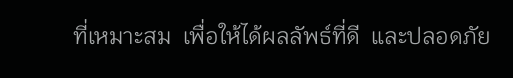ที่เหมาะสม  เพื่อให้ได้ผลลัพธ์ที่ดี  และปลอดภัย